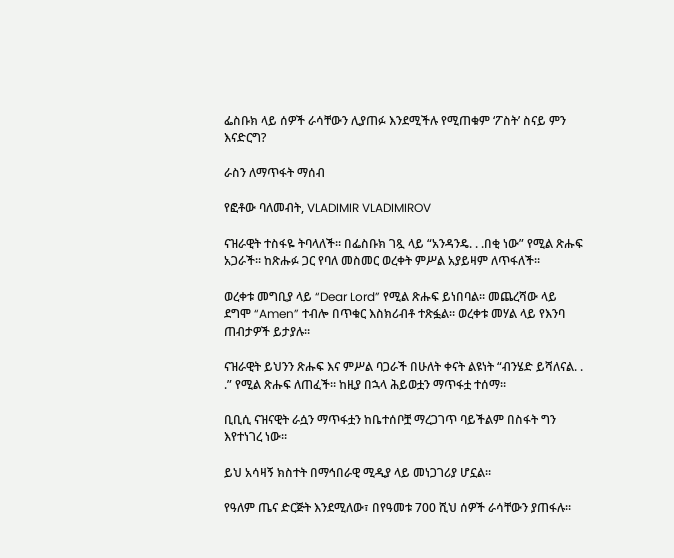ፌስቡክ ላይ ሰዎች ራሳቸውን ሊያጠፉ እንደሚችሉ የሚጠቁም ‘ፖስት’ ስናይ ምን እናድርግ?

ራስን ለማጥፋት ማሰብ

የፎቶው ባለመብት, VLADIMIR VLADIMIROV

ናዝራዊት ተስፋዬ ትባላለች። በፌስቡክ ገጿ ላይ “አንዳንዴ. . .በቂ ነው” የሚል ጽሑፍ አጋራች። ከጽሑፉ ጋር የባለ መስመር ወረቀት ምሥል አያይዛም ለጥፋለች።

ወረቀቱ መግቢያ ላይ “Dear Lord” የሚል ጽሑፍ ይነበባል። መጨረሻው ላይ ደግሞ “Amen” ተብሎ በጥቁር እስክሪብቶ ተጽፏል። ወረቀቱ መሃል ላይ የእንባ ጠብታዎች ይታያሉ።

ናዝራዊት ይህንን ጽሑፍ እና ምሥል ባጋራች በሁለት ቀናት ልዩነት “ብንሄድ ይሻለናል. . .” የሚል ጽሑፍ ለጠፈች። ከዚያ በኋላ ሕይወቷን ማጥፋቷ ተሰማ።

ቢቢሲ ናዝናዊት ራሷን ማጥፋቷን ከቤተሰቦቿ ማረጋገጥ ባይችልም በስፋት ግን እየተነገረ ነው።

ይህ አሳዛኝ ክስተት በማኅበራዊ ሚዲያ ላይ መነጋገሪያ ሆኗል።

የዓለም ጤና ድርጅት እንደሚለው፣ በየዓመቱ 700 ሺህ ሰዎች ራሳቸውን ያጠፋሉ።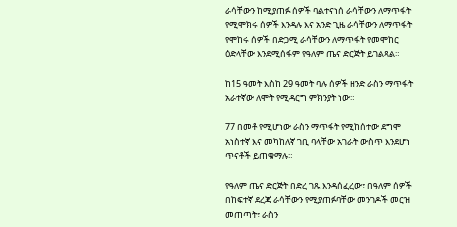ራሳቸውን ከሚያጠፉ ሰዎች ባልተናነሰ ራሳቸውን ለማጥፋት የሚሞክሩ ሰዎች እንዳሉ እና አንድ ጊዜ ራሳቸውን ለማጥፋት የሞከሩ ሰዎች በድጋሚ ራሳቸውን ለማጥፋት የመሞከር ዕድላቸው እንደሚሰፋም የዓለም ጤና ድርጅት ይገልጻል።

ከ15 ዓመት እስከ 29 ዓመት ባሉ ሰዎች ዘንድ ራስን ማጥፋት አራተኛው ለሞት የሚዳርግ ምክንያት ነው።

77 በመቶ የሚሆነው ራስን ማጥፋት የሚከሰተው ደግሞ አነስተኛ እና መካከለኛ ገቢ ባላቸው አገራት ውስጥ እንደሆነ ጥናቶች ይጠቁማሉ።

የዓለም ጤና ድርጅት በድረ ገጹ እንዳሰፈረው፣ በዓለም ሰዎች በከፍተኛ ደረጃ ራሳቸውን የሚያጠፉባቸው መንገዶች መርዝ መጠጣት፣ ራስን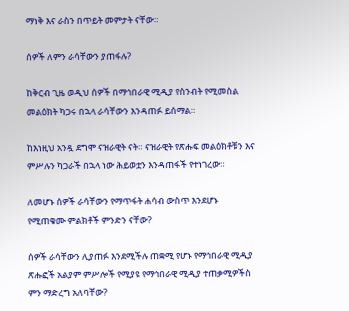ማነቅ እና ራስን በጥይት መምታት ናቸው።

ሰዎች ለምን ራሳቸውን ያጠፋሉ?

ከቅርብ ጊዜ ወዲህ ሰዎች በማኅበራዊ ሚዲያ የስንብት የሚመስል መልዕክት ካጋሩ በኋላ ራሳቸውን እንዳጠፉ ይሰማል።

ከእነዚህ አንዷ ደግሞ ናዝራዊት ናት። ናዝራዊት የጽሑፍ መልዕክቶቹን እና ምሥሉን ካጋራች በኋላ ነው ሕይወቷን እንዳጠፋች የተነገረው።

ለመሆኑ ሰዎች ራሳቸውን የማጥፋት ሐሳብ ውስጥ እንደሆኑ የሚጠቁሙ ምልክቶች ምንድን ናቸው?

ሰዎች ራሳቸውን ሊያጠፉ እንደሚችሉ ጠቋሚ የሆኑ የማኅበራዊ ሚዲያ ጽሑፎች አልያም ምሥሎች የሚያዩ የማኅበራዊ ሚዲያ ተጠቃሚዎችስ ምን ማድረግ አለባቸው?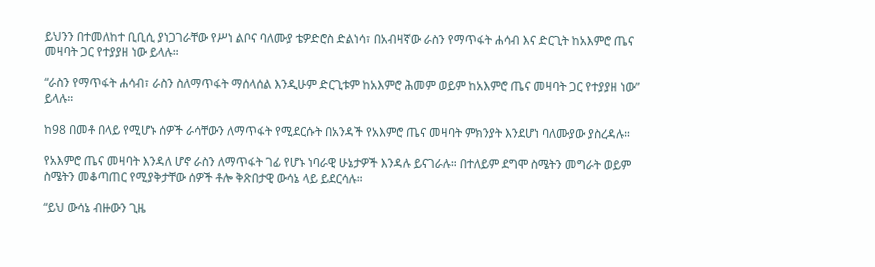ይህንን በተመለከተ ቢቢሲ ያነጋገራቸው የሥነ ልቦና ባለሙያ ቴዎድሮስ ድልነሳ፣ በአብዛኛው ራስን የማጥፋት ሐሳብ እና ድርጊት ከአእምሮ ጤና መዛባት ጋር የተያያዘ ነው ይላሉ።

“ራስን የማጥፋት ሐሳብ፣ ራስን ስለማጥፋት ማሰላሰል እንዲሁም ድርጊቱም ከአእምሮ ሕመም ወይም ከአእምሮ ጤና መዛባት ጋር የተያያዘ ነው” ይላሉ።

ከ98 በመቶ በላይ የሚሆኑ ሰዎች ራሳቸውን ለማጥፋት የሚደርሱት በአንዳች የአእምሮ ጤና መዛባት ምክንያት እንደሆነ ባለሙያው ያስረዳሉ።

የአእምሮ ጤና መዛባት እንዳለ ሆኖ ራስን ለማጥፋት ገፊ የሆኑ ነባራዊ ሁኔታዎች እንዳሉ ይናገራሉ። በተለይም ደግሞ ስሜትን መግራት ወይም ስሜትን መቆጣጠር የሚያቅታቸው ሰዎች ቶሎ ቅጽበታዊ ውሳኔ ላይ ይደርሳሉ።

“ይህ ውሳኔ ብዙውን ጊዜ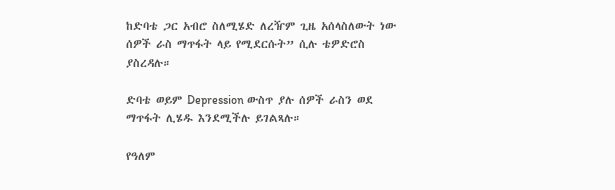ከድባቴ ጋር አብሮ ስለሚሄድ ለረዥም ጊዜ አሰላስለውት ነው ሰዎች ራስ ማጥፋት ላይ የሚደርሱት” ሲሉ ቴዎድሮስ ያስረዳሉ።

ድባቴ ወይም Depression ውስጥ ያሉ ሰዎች ራስን ወደ ማጥፋት ሊሄዱ እንደሚችሉ ይገልጻሉ።

የዓለም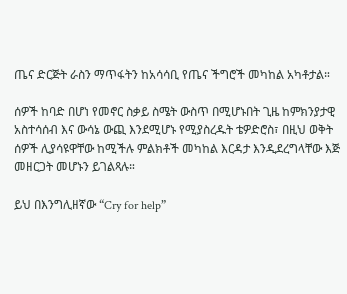ጤና ድርጅት ራስን ማጥፋትን ከአሳሳቢ የጤና ችግሮች መካከል አካቶታል።

ሰዎች ከባድ በሆነ የመኖር ስቃይ ስሜት ውስጥ በሚሆኑበት ጊዜ ከምክንያታዊ አስተሳሰብ እና ውሳኔ ውጪ እንደሚሆኑ የሚያስረዱት ቴዎድሮስ፣ በዚህ ወቅት ሰዎች ሊያሳዩዋቸው ከሚችሉ ምልክቶች መካከል እርዳታ እንዲደረግላቸው እጅ መዘርጋት መሆኑን ይገልጻሉ።

ይህ በእንግሊዘኛው “Cry for help”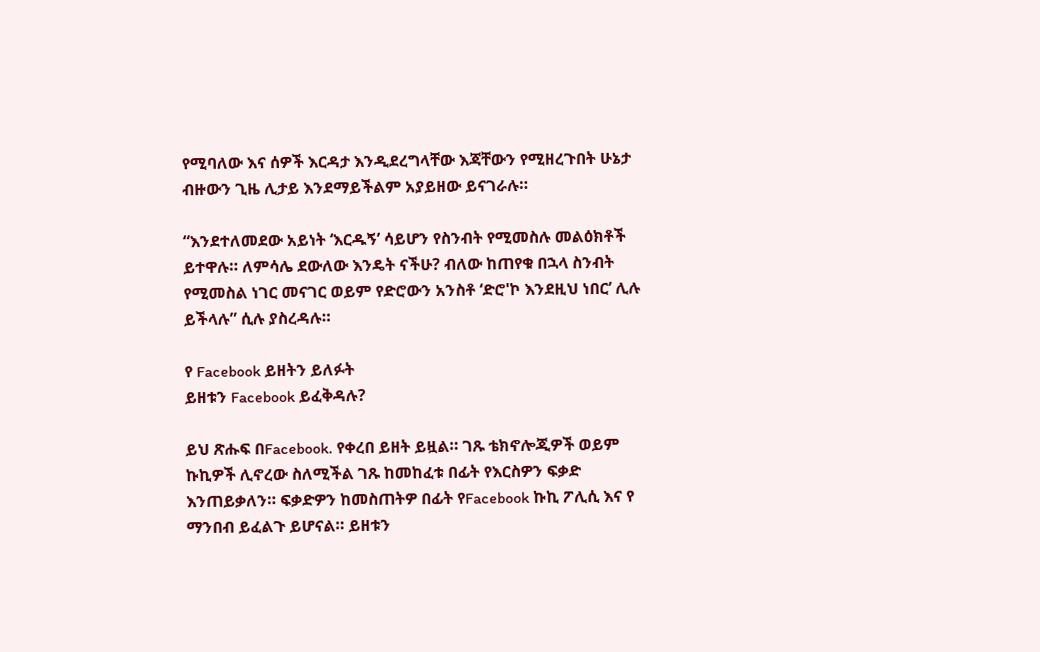የሚባለው እና ሰዎች እርዳታ እንዲደረግላቸው እጃቸውን የሚዘረጉበት ሁኔታ ብዙውን ጊዜ ሊታይ እንደማይችልም አያይዘው ይናገራሉ።

“እንደተለመደው አይነት ‘እርዱኝ’ ሳይሆን የስንብት የሚመስሉ መልዕክቶች ይተዋሉ። ለምሳሌ ደውለው እንዴት ናችሁ? ብለው ከጠየቁ በኋላ ስንብት የሚመስል ነገር መናገር ወይም የድሮውን አንስቶ ‘ድሮ'ኮ እንደዚህ ነበር’ ሊሉ ይችላሉ” ሲሉ ያስረዳሉ።

የ Facebook ይዘትን ይለፉት
ይዘቱን Facebook ይፈቅዳሉ?

ይህ ጽሑፍ በFacebook. የቀረበ ይዘት ይዟል። ገጹ ቴክኖሎጂዎች ወይም ኩኪዎች ሊኖረው ስለሚችል ገጹ ከመከፈቱ በፊት የእርስዎን ፍቃድ እንጠይቃለን። ፍቃድዎን ከመስጠትዎ በፊት የFacebook ኩኪ ፖሊሲ እና የ ማንበብ ይፈልጉ ይሆናል። ይዘቱን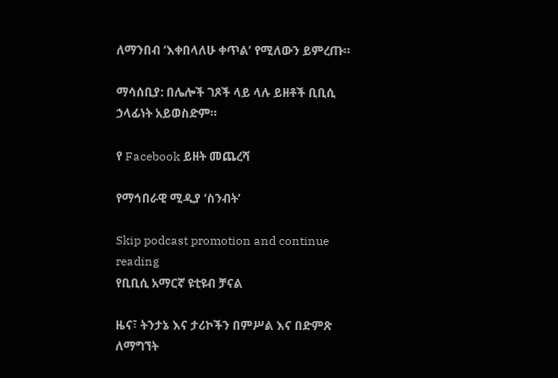ለማንበብ ‘እቀበላለሁ ቀጥል’ የሚለውን ይምረጡ።

ማሳሰቢያ: በሌሎች ገጾች ላይ ላሉ ይዘቶች ቢቢሲ ኃላፊነት አይወስድም።

የ Facebook ይዘት መጨረሻ

የማኅበራዊ ሚዲያ ‘ስንብት’

Skip podcast promotion and continue reading
የቢቢሲ አማርኛ ዩቲዩብ ቻናል

ዜና፣ ትንታኔ እና ታሪኮችን በምሥል እና በድምጽ ለማግኘት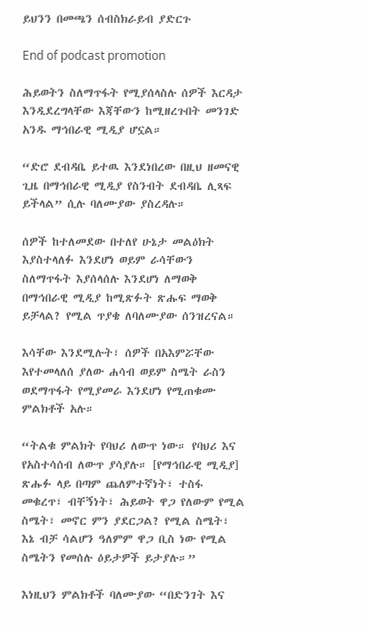ይህንን በመጫን ሰብስክራይብ ያድርጉ

End of podcast promotion

ሕይወትን ስለማጥፋት የሚያሰላስሉ ሰዎች እርዳታ እንዲደረግላቸው እጃቸውን ከሚዘረጉበት መንገድ አንዱ ማኅበራዊ ሚዲያ ሆኗል።

“ድሮ ደብዳቤ ይተዉ እንደነበረው በዚህ ዘመናዊ ጊዜ በማኅበራዊ ሚዲያ የስንብት ደብዳቤ ሊጻፍ ይችላል” ሲሉ ባለሙያው ያስረዳሉ።

ሰዎች ከተለመደው በተለየ ሁኔታ መልዕክት እያስተላለፉ እንደሆነ ወይም ራሳቸውን ስለማጥፋት እያሰላሰሉ እንደሆነ ለማወቅ በማኅበራዊ ሚዲያ ከሚጽፉት ጽሑፍ ማወቅ ይቻላል? የሚል ጥያቄ ለባለሙያው ሰንዝረናል።

እሳቸው እንደሚሉት፣ ሰዎች በአእምሯቸው እየተመላለሰ ያለው ሐሳብ ወይም ስሜት ራስን ወደማጥፋት የሚያመራ እንደሆነ የሚጠቁሙ ምልክቶች አሉ።

“ትልቁ ምልክት የባህሪ ለውጥ ነው። የባህሪ እና የአስተሳሰብ ለውጥ ያሳያሉ። [የማኅበራዊ ሚዲያ] ጽሑፉ ላይ በጣም ጨለምተኛነት፣ ተስፋ መቁረጥ፣ ብቸኝነት፣ ሕይወት ዋጋ የለውም የሚል ስሜት፣ መኖር ምን ያደርጋል? የሚል ስሜት፣ እኔ ብቻ ሳልሆን ዓለምም ዋጋ ቢስ ነው የሚል ስሜትን የመሰሉ ዕይታዎች ይታያሉ።”

እነዚህን ምልክቶች ባለሙያው “በድንገት እና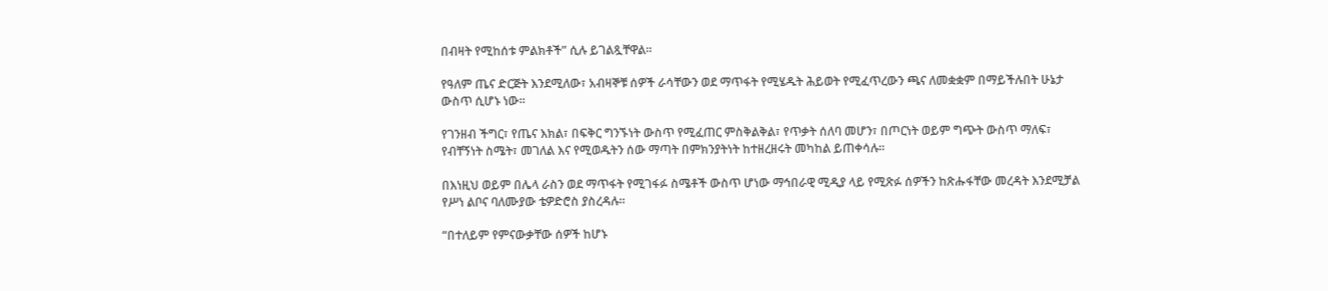በብዛት የሚከሰቱ ምልክቶች” ሲሉ ይገልጿቸዋል።

የዓለም ጤና ድርጅት እንደሚለው፣ አብዛኞቹ ሰዎች ራሳቸውን ወደ ማጥፋት የሚሄዱት ሕይወት የሚፈጥረውን ጫና ለመቋቋም በማይችሉበት ሁኔታ ውስጥ ሲሆኑ ነው።

የገንዘብ ችግር፣ የጤና እክል፣ በፍቅር ግንኙነት ውስጥ የሚፈጠር ምስቅልቅል፣ የጥቃት ሰለባ መሆን፣ በጦርነት ወይም ግጭት ውስጥ ማለፍ፣ የብቸኝነት ስሜት፣ መገለል እና የሚወዱትን ሰው ማጣት በምክንያትነት ከተዘረዘሩት መካከል ይጠቀሳሉ።

በእነዚህ ወይም በሌላ ራስን ወደ ማጥፋት የሚገፋፉ ስሜቶች ውስጥ ሆነው ማኅበራዊ ሚዲያ ላይ የሚጽፉ ሰዎችን ከጽሑፋቸው መረዳት እንደሚቻል የሥነ ልቦና ባለሙያው ቴዎድሮስ ያስረዳሉ።

“በተለይም የምናውቃቸው ሰዎች ከሆኑ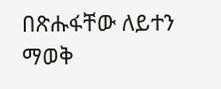በጽሑፋቸው ለይተን ማወቅ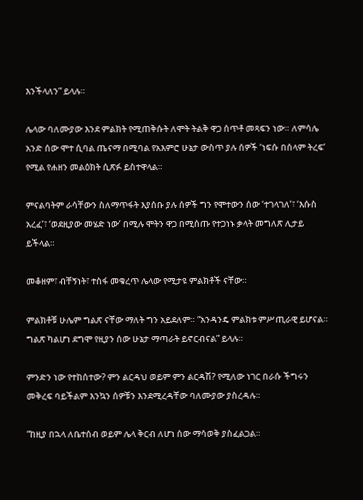እንችላለን” ይላሉ።

ሌላው ባለሙያው እንደ ምልክት የሚጠቅሱት ለሞት ትልቅ ዋጋ ሰጥቶ መጻፍን ነው። ለምሳሌ አንድ ሰው ሞተ ሲባል ጤናማ በሚባል የአእምሮ ሁኔታ ውስጥ ያሉ ሰዎች ‘ነፍሱ በሰላም ትረፍ’ የሚል የሐዘን መልዕክት ሲጽፉ ይስተዋላል።

ምናልባትም ራሳቸውን ስለማጥፋት እያሰቡ ያሉ ሰዎች ግን የሞተውን ሰው ‘ተገላገለ’፣ ‘እሱስ አረፈ’፣ ‘ወደዚያው መሄድ ነው’ በሚሉ ሞትን ዋጋ በሚሰጡ የተጋነኑ ቃላት መግለጽ ሊታይ ይችላል።

መቆዘም፣ ብቸኝነት፣ ተስፋ መቁረጥ ሌላው የሚታዩ ምልክቶች ናቸው።

ምልክቶቹ ሁሌም ግልጽ ናቸው ማለት ግን አይደለም። “አንዳንዴ ምልክቱ ምሥጢራዊ ይሆናል። ግልጽ ካልሆነ ደግሞ የዚያን ሰው ሁኔታ ማጣራት ይኖርብናል” ይላሉ።

ምንድን ነው የተከሰተው? ምን ልርዳህ ወይም ምን ልርዳሽ? የሚለው ነገር በራሱ ችግሩን መቅረፍ ባይችልም እንኳን ሰዎቹን እንደሚረዳቸው ባለሙያው ያስረዳሉ።

“ከዚያ በኋላ ለቤተሰብ ወይም ሌላ ቅርብ ለሆነ ሰው ማሳወቅ ያስፈልጋል።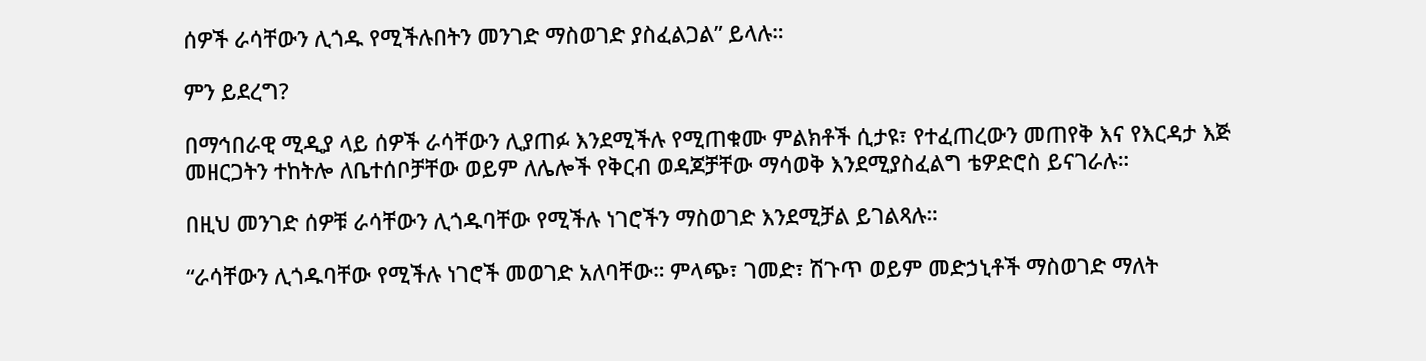ሰዎች ራሳቸውን ሊጎዱ የሚችሉበትን መንገድ ማስወገድ ያስፈልጋል” ይላሉ።

ምን ይደረግ?

በማኅበራዊ ሚዲያ ላይ ሰዎች ራሳቸውን ሊያጠፉ እንደሚችሉ የሚጠቁሙ ምልክቶች ሲታዩ፣ የተፈጠረውን መጠየቅ እና የእርዳታ እጅ መዘርጋትን ተከትሎ ለቤተሰቦቻቸው ወይም ለሌሎች የቅርብ ወዳጆቻቸው ማሳወቅ እንደሚያስፈልግ ቴዎድሮስ ይናገራሉ።

በዚህ መንገድ ሰዎቹ ራሳቸውን ሊጎዱባቸው የሚችሉ ነገሮችን ማስወገድ እንደሚቻል ይገልጻሉ።

“ራሳቸውን ሊጎዱባቸው የሚችሉ ነገሮች መወገድ አለባቸው። ምላጭ፣ ገመድ፣ ሽጉጥ ወይም መድኃኒቶች ማስወገድ ማለት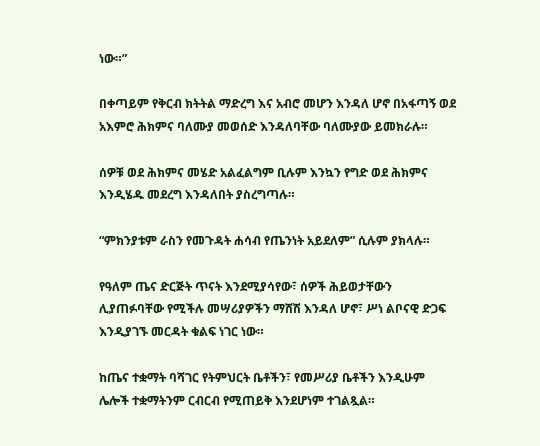ነው።”

በቀጣይም የቅርብ ክትትል ማድረግ እና አብሮ መሆን እንዳለ ሆኖ በአፋጣኝ ወደ አእምሮ ሕክምና ባለሙያ መወሰድ እንዳለባቸው ባለሙያው ይመክራሉ።

ሰዎቹ ወደ ሕክምና መሄድ አልፈልግም ቢሉም እንኳን የግድ ወደ ሕክምና እንዲሄዱ መደረግ እንዳለበት ያስረግጣሉ።

“ምክንያቱም ራስን የመጉዳት ሐሳብ የጤንነት አይደለም” ሲሉም ያክላሉ።

የዓለም ጤና ድርጅት ጥናት እንደሚያሳየው፣ ሰዎች ሕይወታቸውን ሊያጠፉባቸው የሚችሉ መሣሪያዎችን ማሸሽ እንዳለ ሆኖ፣ ሥነ ልቦናዊ ድጋፍ እንዲያገኙ መርዳት ቁልፍ ነገር ነው።

ከጤና ተቋማት ባሻገር የትምህርት ቤቶችን፣ የመሥሪያ ቤቶችን እንዲሁም ሌሎች ተቋማትንም ርብርብ የሚጠይቅ እንደሆነም ተገልጿል።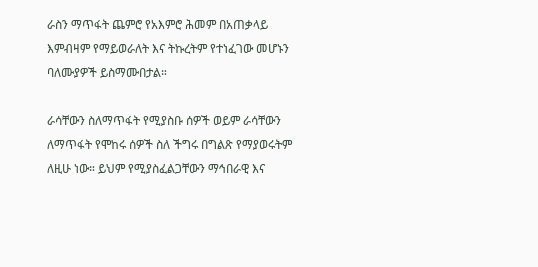ራስን ማጥፋት ጨምሮ የአእምሮ ሕመም በአጠቃላይ እምብዛም የማይወራለት እና ትኩረትም የተነፈገው መሆኑን ባለሙያዎች ይስማሙበታል።

ራሳቸውን ስለማጥፋት የሚያስቡ ሰዎች ወይም ራሳቸውን ለማጥፋት የሞከሩ ሰዎች ስለ ችግሩ በግልጽ የማያወሩትም ለዚሁ ነው። ይህም የሚያስፈልጋቸውን ማኅበራዊ እና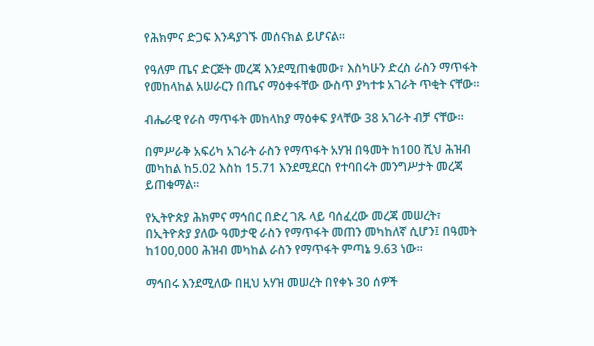የሕክምና ድጋፍ እንዳያገኙ መሰናክል ይሆናል።

የዓለም ጤና ድርጅት መረጃ እንደሚጠቁመው፣ እስካሁን ድረስ ራስን ማጥፋት የመከላከል አሠራርን በጤና ማዕቀፋቸው ውስጥ ያካተቱ አገራት ጥቂት ናቸው።

ብሔራዊ የራስ ማጥፋት መከላከያ ማዕቀፍ ያላቸው 38 አገራት ብቻ ናቸው።

በምሥራቅ አፍሪካ አገራት ራስን የማጥፋት አሃዝ በዓመት ከ100 ሺህ ሕዝብ መካከል ከ5.02 እስከ 15.71 እንደሚደርስ የተባበሩት መንግሥታት መረጃ ይጠቁማል።

የኢትዮጵያ ሕክምና ማኅበር በድረ ገጹ ላይ ባሰፈረው መረጃ መሠረት፣ በኢትዮጵያ ያለው ዓመታዊ ራስን የማጥፋት መጠን መካከለኛ ሲሆን፤ በዓመት ከ100,000 ሕዝብ መካከል ራስን የማጥፋት ምጣኔ 9.63 ነው።

ማኅበሩ እንደሚለው በዚህ አሃዝ መሠረት በየቀኑ 30 ሰዎች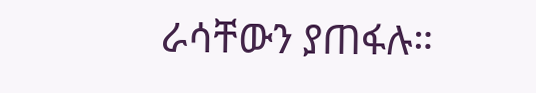ራሳቸውን ያጠፋሉ።